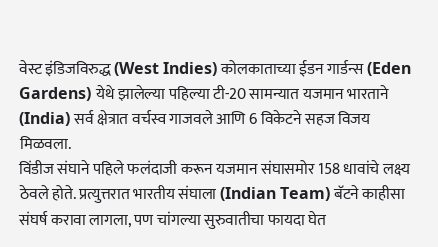वेस्ट इंडिजविरुद्ध (West Indies) कोलकाताच्या ईडन गार्डन्स (Eden Gardens) येथे झालेल्या पहिल्या टी-20 सामन्यात यजमान भारताने (India) सर्व क्षेत्रात वर्चस्व गाजवले आणि 6 विकेटने सहज विजय मिळवला.
विंडीज संघाने पहिले फलंदाजी करून यजमान संघासमोर 158 धावांचे लक्ष्य ठेवले होते. प्रत्युत्तरात भारतीय संघाला (Indian Team) बॅटने काहीसा संघर्ष करावा लागला, पण चांगल्या सुरुवातीचा फायदा घेत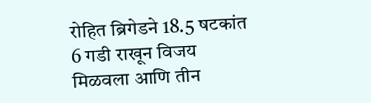रोहित ब्रिगेडने 18.5 षटकांत 6 गडी राखून विजय मिळवला आणि तीन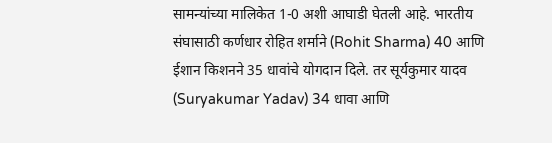सामन्यांच्या मालिकेत 1-0 अशी आघाडी घेतली आहे. भारतीय संघासाठी कर्णधार रोहित शर्माने (Rohit Sharma) 40 आणि ईशान किशनने 35 धावांचे योगदान दिले. तर सूर्यकुमार यादव (Suryakumar Yadav) 34 धावा आणि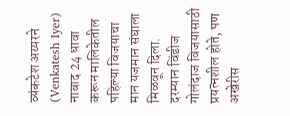व्यंकटेश अय्यरने (Venkatesh Iyer) नाबाद 24 धावा करून मालिकेतील पहिल्या विजयाचा मान यजमान संघाला मिळवून दिला. दरम्यान विंडीज गोलंदाज विजयासाठी प्रयत्नशील होते, पण अखेरीस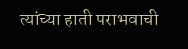त्यांच्या हाती पराभवाची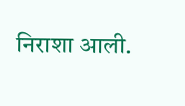निराशा आली.